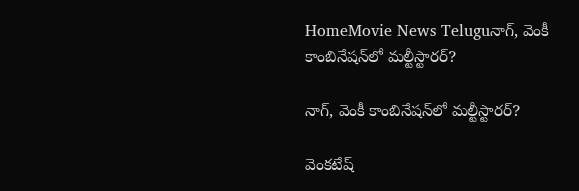HomeMovie News Teluguనాగ్‌, వెంకీ కాంబినేషన్‌లో మల్టీస్టారర్‌?

నాగ్‌, వెంకీ కాంబినేషన్‌లో మల్టీస్టారర్‌?

వెంకటేష్‌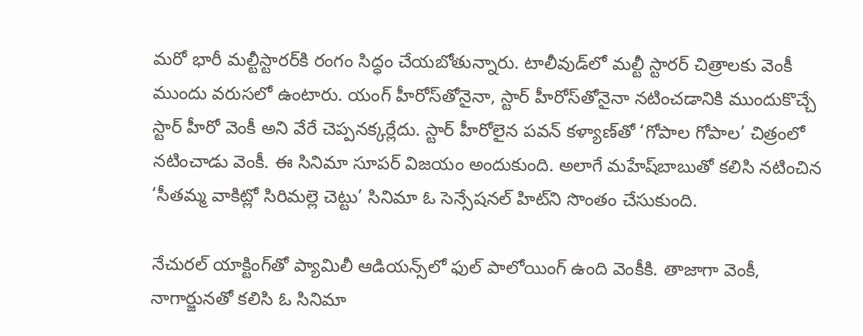మరో భారీ మల్టీస్టారర్‌కి రంగం సిద్ధం చేయబోతున్నారు. టాలీవుడ్‌లో మల్టీ స్టారర్‌ చిత్రాలకు వెంకీ ముందు వరుసలో ఉంటారు. యంగ్‌ హీరోస్‌తోనైనా, స్టార్‌ హీరోస్‌తోనైనా నటించడానికి ముందుకొచ్చే స్టార్‌ హీరో వెంకీ అని వేరే చెప్పనక్కర్లేదు. స్టార్‌ హీరోలైన పవన్‌ కళ్యాణ్‌తో ‘గోపాల గోపాల’ చిత్రంలో నటించాడు వెంకీ. ఈ సినిమా సూపర్‌ విజయం అందుకుంది. అలాగే మహేష్‌బాబుతో కలిసి నటించిన ‘సీతమ్మ వాకిట్లో సిరిమల్లె చెట్టు’ సినిమా ఓ సెన్సేషనల్‌ హిట్‌ని సొంతం చేసుకుంది.

నేచురల్‌ యాక్టింగ్‌తో ప్యామిలీ ఆడియన్స్‌లో ఫుల్‌ పాలోయింగ్‌ ఉంది వెంకీకి. తాజాగా వెంకీ, నాగార్జునతో కలిసి ఓ సినిమా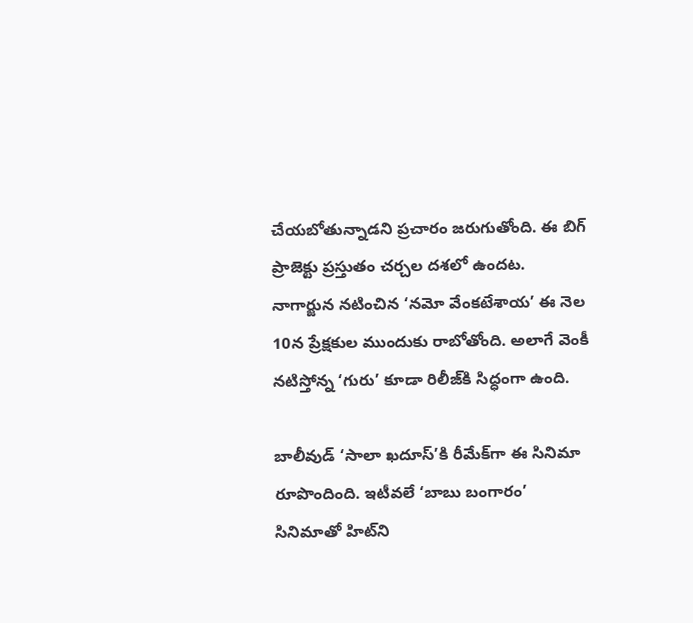చేయబోతున్నాడని ప్రచారం జరుగుతోంది. ఈ బిగ్‌ ప్రాజెక్టు ప్రస్తుతం చర్చల దశలో ఉందట. నాగార్జున నటించిన ‘నమో వేంకటేశాయ’ ఈ నెల 10న ప్రేక్షకుల ముందుకు రాబోతోంది. అలాగే వెంకీ నటిస్తోన్న ‘గురు’ కూడా రిలీజ్‌కి సిద్ధంగా ఉంది.

బాలీవుడ్‌ ‘సాలా ఖదూస్‌’కి రీమేక్‌గా ఈ సినిమా రూపొందింది. ఇటీవలే ‘బాబు బంగారం’ సినిమాతో హిట్‌ని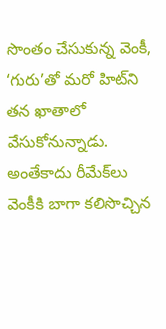సొంతం చేసుకున్న వెంకీ, ‘గురు’తో మరో హిట్‌ని తన ఖాతాలో వేసుకోనున్నాడు. అంతేకాదు రీమేక్‌లు వెంకీకి బాగా కలిసొచ్చిన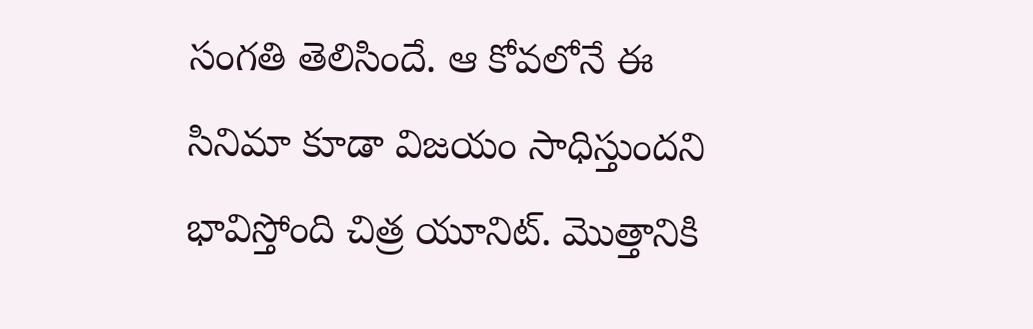సంగతి తెలిసిందే. ఆ కోవలోనే ఈ సినిమా కూడా విజయం సాధిస్తుందని భావిస్తోంది చిత్ర యూనిట్‌. మొత్తానికి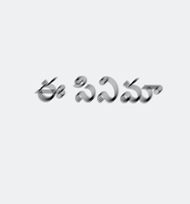ఈ సినిమా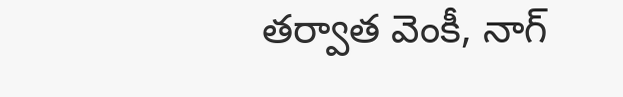తర్వాత వెంకీ, నాగ్‌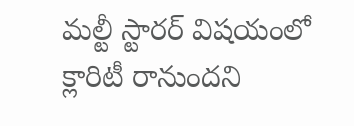మల్టీ స్టారర్‌ విషయంలో క్లారిటీ రానుందని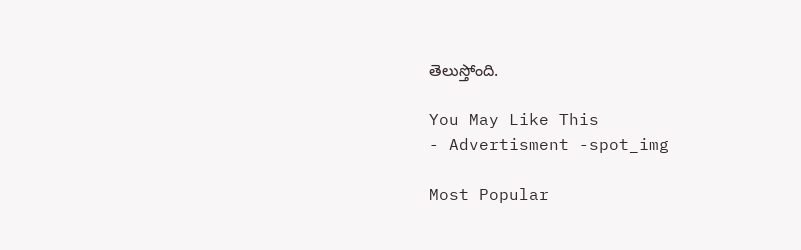తెలుస్తోంది.

You May Like This
- Advertisment -spot_img

Most Popular